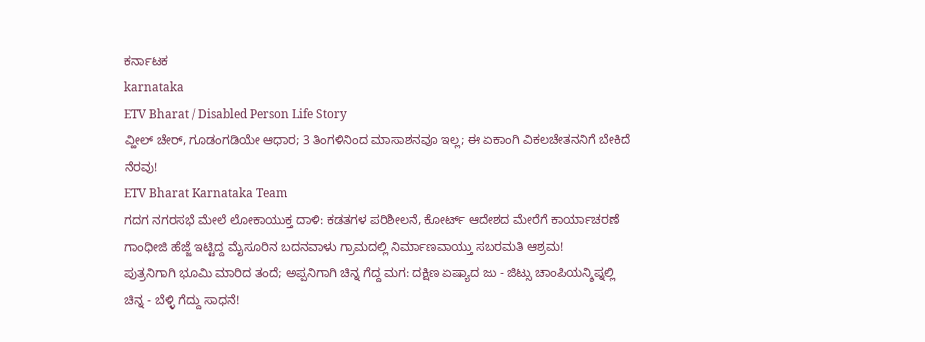ಕರ್ನಾಟಕ
karnataka
ETV Bharat / Disabled Person Life Story
ವ್ಹೀಲ್ ಚೇರ್, ಗೂಡಂಗಡಿಯೇ ಆಧಾರ; 3 ತಿಂಗಳಿನಿಂದ ಮಾಸಾಶನವೂ ಇಲ್ಲ; ಈ ಏಕಾಂಗಿ ವಿಕಲಚೇತನನಿಗೆ ಬೇಕಿದೆ ನೆರವು!
ETV Bharat Karnataka Team
ಗದಗ ನಗರಸಭೆ ಮೇಲೆ ಲೋಕಾಯುಕ್ತ ದಾಳಿ: ಕಡತಗಳ ಪರಿಶೀಲನೆ, ಕೋರ್ಟ್ ಆದೇಶದ ಮೇರೆಗೆ ಕಾರ್ಯಾಚರಣೆ
ಗಾಂಧೀಜಿ ಹೆಜ್ಜೆ ಇಟ್ಟಿದ್ದ ಮೈಸೂರಿನ ಬದನವಾಳು ಗ್ರಾಮದಲ್ಲಿ ನಿರ್ಮಾಣವಾಯ್ತು ಸಬರಮತಿ ಆಶ್ರಮ!
ಪುತ್ರನಿಗಾಗಿ ಭೂಮಿ ಮಾರಿದ ತಂದೆ; ಅಪ್ಪನಿಗಾಗಿ ಚಿನ್ನ ಗೆದ್ದ ಮಗ: ದಕ್ಷಿಣ ಏಷ್ಯಾದ ಜು - ಜಿಟ್ಸು ಚಾಂಪಿಯನ್ಶಿಪ್ನಲ್ಲಿ ಚಿನ್ನ - ಬೆಳ್ಳಿ ಗೆದ್ದು ಸಾಧನೆ!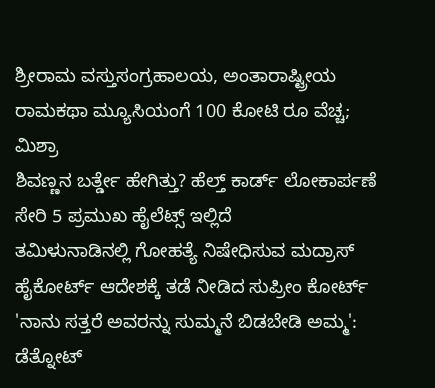ಶ್ರೀರಾಮ ವಸ್ತುಸಂಗ್ರಹಾಲಯ, ಅಂತಾರಾಷ್ಟ್ರೀಯ ರಾಮಕಥಾ ಮ್ಯೂಸಿಯಂಗೆ 100 ಕೋಟಿ ರೂ ವೆಚ್ಚ; ಮಿಶ್ರಾ
ಶಿವಣ್ಣನ ಬರ್ತ್ಡೇ ಹೇಗಿತ್ತು? ಹೆಲ್ತ್ ಕಾರ್ಡ್ ಲೋಕಾರ್ಪಣೆ ಸೇರಿ 5 ಪ್ರಮುಖ ಹೈಲೆಟ್ಸ್ ಇಲ್ಲಿದೆ
ತಮಿಳುನಾಡಿನಲ್ಲಿ ಗೋಹತ್ಯೆ ನಿಷೇಧಿಸುವ ಮದ್ರಾಸ್ ಹೈಕೋರ್ಟ್ ಆದೇಶಕ್ಕೆ ತಡೆ ನೀಡಿದ ಸುಪ್ರೀಂ ಕೋರ್ಟ್
'ನಾನು ಸತ್ತರೆ ಅವರನ್ನು ಸುಮ್ಮನೆ ಬಿಡಬೇಡಿ ಅಮ್ಮ': ಡೆತ್ನೋಟ್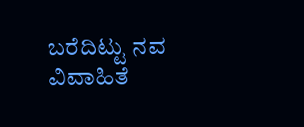ಬರೆದಿಟ್ಟು ನವ ವಿವಾಹಿತೆ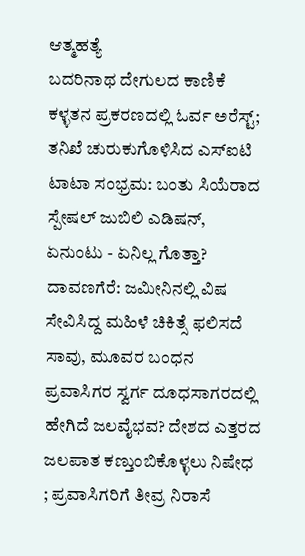ಆತ್ಮಹತ್ಯೆ
ಬದರಿನಾಥ ದೇಗುಲದ ಕಾಣಿಕೆ ಕಳ್ಳತನ ಪ್ರಕರಣದಲ್ಲಿ ಓರ್ವ ಅರೆಸ್ಟ್; ತನಿಖೆ ಚುರುಕುಗೊಳಿಸಿದ ಎಸ್ಐಟಿ
ಟಾಟಾ ಸಂಭ್ರಮ: ಬಂತು ಸಿಯೆರಾದ ಸ್ಪೇಷಲ್ ಜುಬಿಲಿ ಎಡಿಷನ್, ಏನುಂಟು - ಏನಿಲ್ಲ ಗೊತ್ತಾ?
ದಾವಣಗೆರೆ: ಜಮೀನಿನಲ್ಲಿ ವಿಷ ಸೇವಿಸಿದ್ದ ಮಹಿಳೆ ಚಿಕಿತ್ಸೆ ಫಲಿಸದೆ ಸಾವು, ಮೂವರ ಬಂಧನ
ಪ್ರವಾಸಿಗರ ಸ್ವರ್ಗ ದೂಧಸಾಗರದಲ್ಲಿ ಹೇಗಿದೆ ಜಲವೈಭವ? ದೇಶದ ಎತ್ತರದ ಜಲಪಾತ ಕಣ್ತುಂಬಿಕೊಳ್ಳಲು ನಿಷೇಧ ; ಪ್ರವಾಸಿಗರಿಗೆ ತೀವ್ರ ನಿರಾಸೆ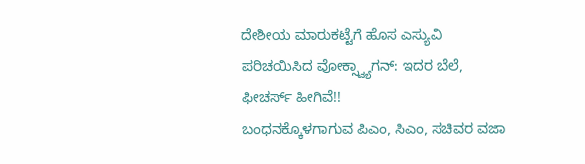ದೇಶೀಯ ಮಾರುಕಟ್ಟೆಗೆ ಹೊಸ ಎಸ್ಯುವಿ ಪರಿಚಯಿಸಿದ ವೋಕ್ಸ್ವ್ಯಾಗನ್: ಇದರ ಬೆಲೆ, ಫೀಚರ್ಸ್ ಹೀಗಿವೆ!!
ಬಂಧನಕ್ಕೊಳಗಾಗುವ ಪಿಎಂ, ಸಿಎಂ, ಸಚಿವರ ವಜಾ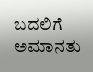ಬದಲಿಗೆ ಅಮಾನತು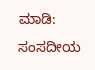ಮಾಡಿ: ಸಂಸದೀಯ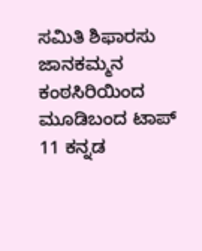ಸಮಿತಿ ಶಿಫಾರಸು
ಜಾನಕಮ್ಮನ ಕಂಠಸಿರಿಯಿಂದ ಮೂಡಿಬಂದ ಟಾಪ್ 11 ಕನ್ನಡ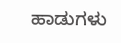ಹಾಡುಗಳು